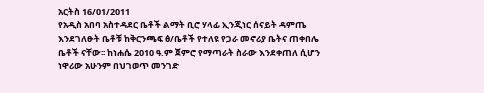አርትስ 16/01/2011
የአዲስ አበባ አስተዳደር ቤቶች ልማት ቢሮ ሃላፊ ኢንጂነር ሰናይት ዳምጤ እንደገለፁት ቤቶቹ ከቅርንጫፍ ፅ/ቤቶች የተለዩ የጋራ መኖሪያ ቤትና ጠቀበሌ ቤቶች ናቸው፡፡ ከነሐሴ 2010 ዓ.ም ጀምሮ የማጣራት ስራው እንደቀጠለ ሲሆን ነዋሪው አሁንም በህገወጥ መንገድ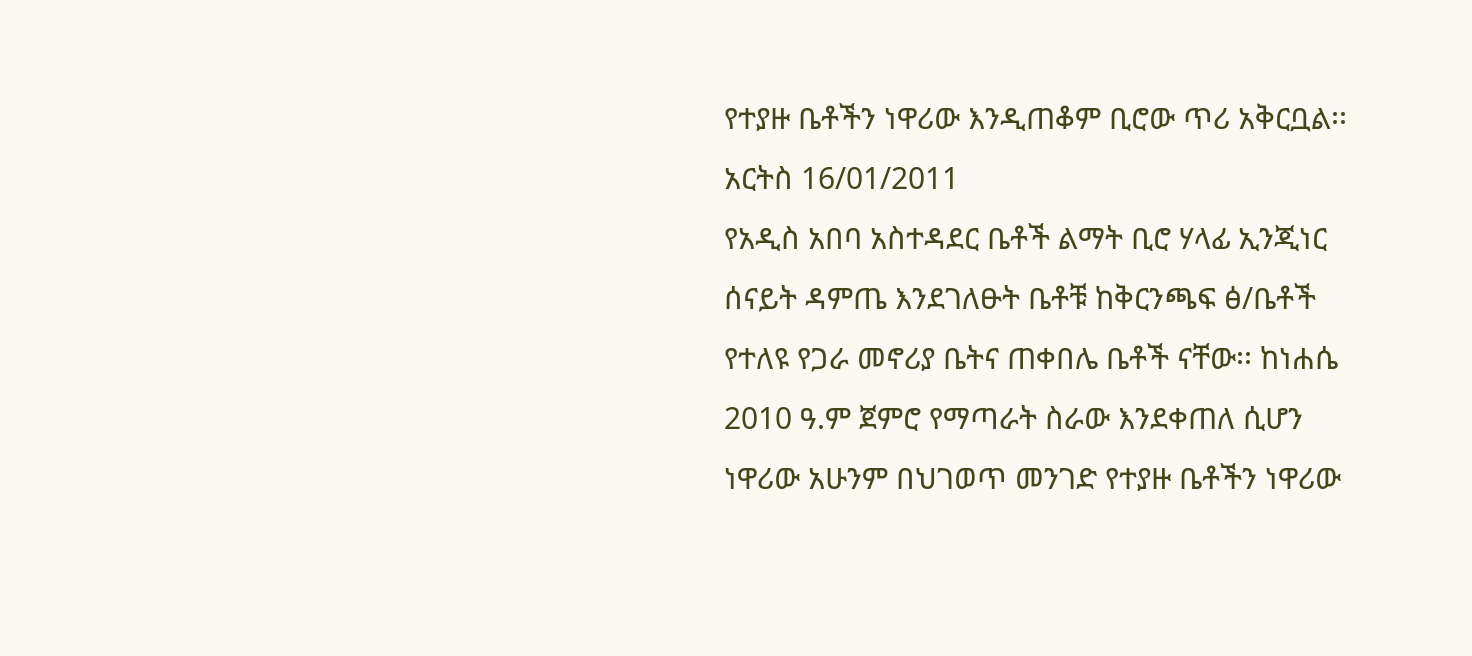የተያዙ ቤቶችን ነዋሪው እንዲጠቆም ቢሮው ጥሪ አቅርቧል፡፡
አርትስ 16/01/2011
የአዲስ አበባ አስተዳደር ቤቶች ልማት ቢሮ ሃላፊ ኢንጂነር ሰናይት ዳምጤ እንደገለፁት ቤቶቹ ከቅርንጫፍ ፅ/ቤቶች የተለዩ የጋራ መኖሪያ ቤትና ጠቀበሌ ቤቶች ናቸው፡፡ ከነሐሴ 2010 ዓ.ም ጀምሮ የማጣራት ስራው እንደቀጠለ ሲሆን ነዋሪው አሁንም በህገወጥ መንገድ የተያዙ ቤቶችን ነዋሪው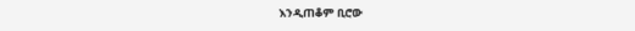እንዲጠቆም ቢሮው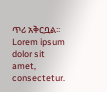ጥሪ አቅርቧል፡፡
Lorem ipsum dolor sit amet, consectetur.